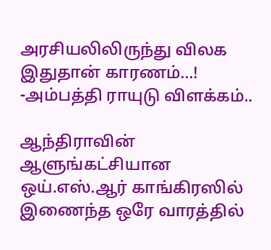அரசியலிலிருந்து விலக இதுதான் காரணம்…! -அம்பத்தி ராயுடு விளக்கம்..

ஆந்திராவின் ஆளுங்கட்சியான ஒய்.எஸ்.ஆர் காங்கிரஸில் இணைந்த ஒரே வாரத்தில்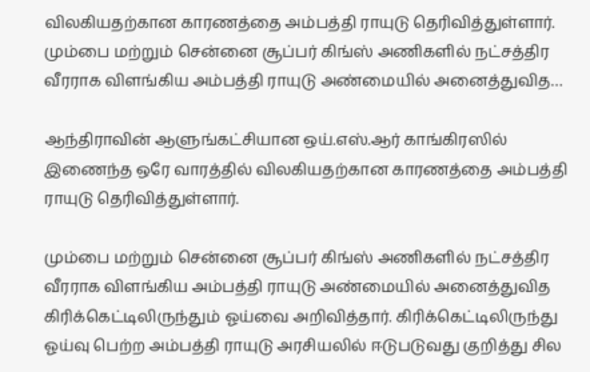விலகியதற்கான காரணத்தை அம்பத்தி ராயுடு தெரிவித்துள்ளார். மும்பை மற்றும் சென்னை சூப்பர் கிங்ஸ் அணிகளில் நட்சத்திர வீரராக விளங்கிய அம்பத்தி ராயுடு அண்மையில் அனைத்துவித…

ஆந்திராவின் ஆளுங்கட்சியான ஒய்.எஸ்.ஆர் காங்கிரஸில் இணைந்த ஒரே வாரத்தில் விலகியதற்கான காரணத்தை அம்பத்தி ராயுடு தெரிவித்துள்ளார்.

மும்பை மற்றும் சென்னை சூப்பர் கிங்ஸ் அணிகளில் நட்சத்திர வீரராக விளங்கிய அம்பத்தி ராயுடு அண்மையில் அனைத்துவித கிரிக்கெட்டிலிருந்தும் ஓய்வை அறிவித்தார். கிரிக்கெட்டிலிருந்து ஓய்வு பெற்ற அம்பத்தி ராயுடு அரசியலில் ஈடுபடுவது குறித்து சில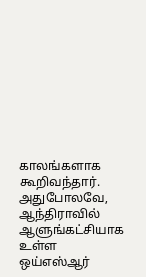காலங்களாக கூறிவந்தார். அதுபோலவே, ஆந்திராவில் ஆளுங்கட்சியாக உள்ள ஒய்எஸ்ஆர்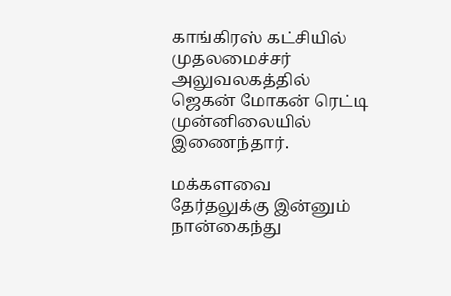காங்கிரஸ் கட்சியில் முதலமைச்சர் அலுவலகத்தில் ஜெகன் மோகன் ரெட்டி முன்னிலையில் இணைந்தார்.

மக்களவை தேர்தலுக்கு இன்னும் நான்கைந்து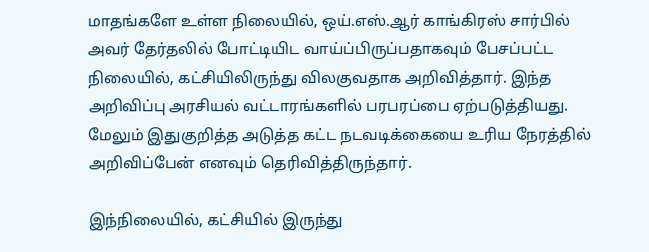மாதங்களே உள்ள நிலையில், ஒய்.எஸ்.ஆர் காங்கிரஸ் சார்பில் அவர் தேர்தலில் போட்டியிட வாய்ப்பிருப்பதாகவும் பேசப்பட்ட நிலையில், கட்சியிலிருந்து விலகுவதாக அறிவித்தார். இந்த அறிவிப்பு அரசியல் வட்டாரங்களில் பரபரப்பை ஏற்படுத்தியது. மேலும் இதுகுறித்த அடுத்த கட்ட நடவடிக்கையை உரிய நேரத்தில் அறிவிப்பேன் எனவும் தெரிவித்திருந்தார்.

இந்நிலையில், கட்சியில் இருந்து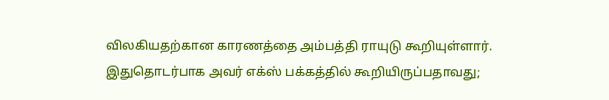விலகியதற்கான காரணத்தை அம்பத்தி ராயுடு கூறியுள்ளார். இதுதொடர்பாக அவர் எக்ஸ் பக்கத்தில் கூறியிருப்பதாவது;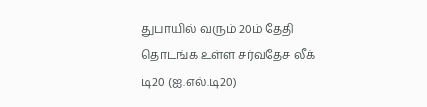துபாயில் வரும் 20ம் தேதி தொடங்க உள்ள சர்வதேச லீக் டி20 (ஐ.எல்.டி20)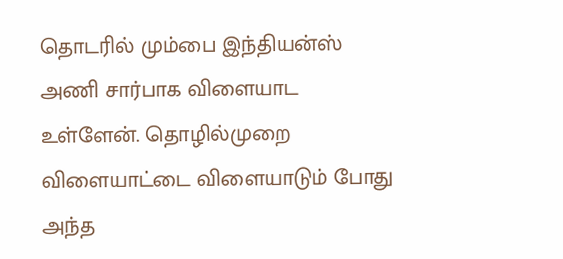தொடரில் மும்பை இந்தியன்ஸ் அணி சார்பாக விளையாட உள்ளேன். தொழில்முறை விளையாட்டை விளையாடும் போது அந்த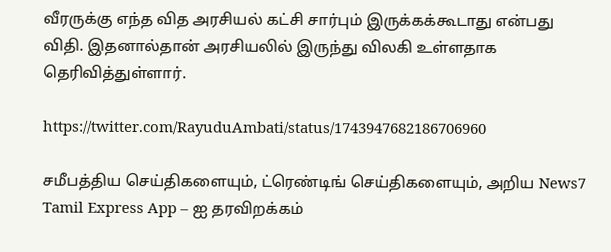வீரருக்கு எந்த வித அரசியல் கட்சி சார்பும் இருக்கக்கூடாது என்பது விதி. இதனால்தான் அரசியலில் இருந்து விலகி உள்ளதாக தெரிவித்துள்ளார்.

https://twitter.com/RayuduAmbati/status/1743947682186706960

சமீபத்திய செய்திகளையும், ட்ரெண்டிங் செய்திகளையும், அறிய News7 Tamil Express App – ஐ தரவிறக்கம்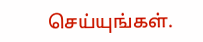செய்யுங்கள்.